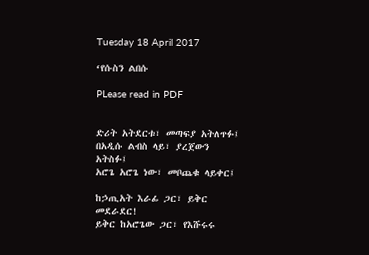Tuesday 18 April 2017

‘የሱስን ልበሱ

PLease read in PDF


ድሪት አትደርቱ፣ መጣፍያ አትለጥፉ፤
በአዲሱ ልብስ ላይ፣ ያረጀውን አትስፉ፤
አሮጌ አሮጌ ነው፣ መቦጨቁ ላይቀር፤

ከኃጢአት እራፊ ጋር፣ ይቅር መደራደር!
ይቅር ከአሮጌው ጋር፣ የእሹሩሩ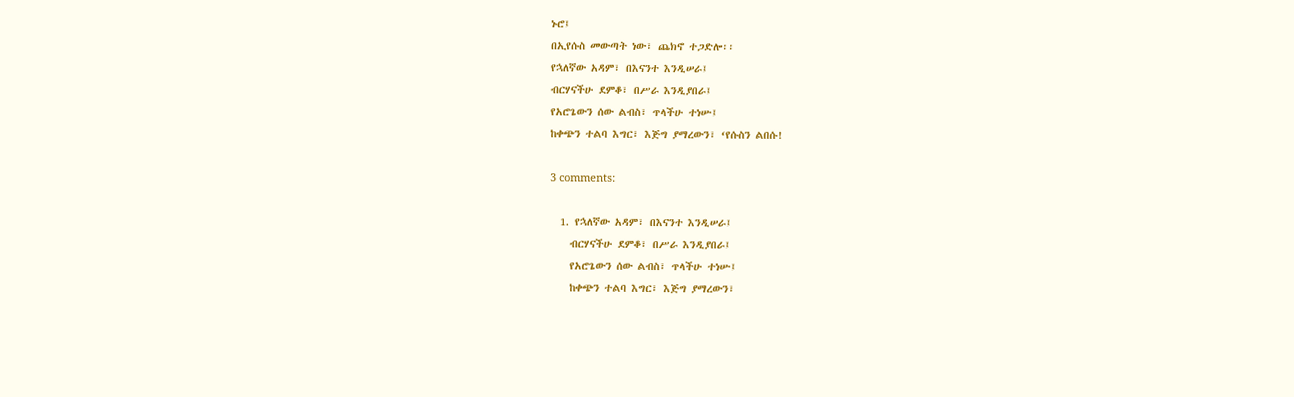ኑሮ፤
በኢየሱስ መውጣት ነው፣ ጨክኖ ተጋድሎ፡፡
የኋለኛው አዳም፣ በእናንተ እንዲሠራ፤
ብርሃናችሁ ደምቆ፣ በሥራ እንዲያበራ፤
የአሮጌውን ሰው ልብስ፣ ጥላችሁ ተነሡ፤
ከቀጭን ተልባ እግር፣ እጅግ ያማረውን፣ ‘የሱስን ልበሱ!

3 comments:

  1. የኋለኛው አዳም፣ በእናንተ እንዲሠራ፤
    ብርሃናችሁ ደምቆ፣ በሥራ እንዲያበራ፤
    የአሮጌውን ሰው ልብስ፣ ጥላችሁ ተነሡ፤
    ከቀጭን ተልባ እግር፣ እጅግ ያማረውን፣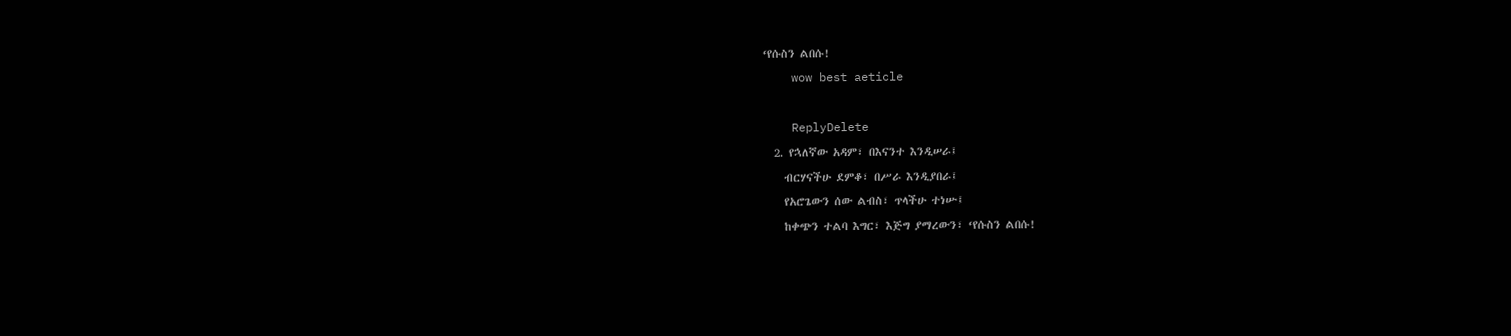‘የሱስን ልበሱ!
    wow best aeticle

    ReplyDelete
  2. የኋለኛው አዳም፣ በእናንተ እንዲሠራ፤
    ብርሃናችሁ ደምቆ፣ በሥራ እንዲያበራ፤
    የአሮጌውን ሰው ልብስ፣ ጥላችሁ ተነሡ፤
    ከቀጭን ተልባ እግር፣ እጅግ ያማረውን፣ ‘የሱስን ልበሱ!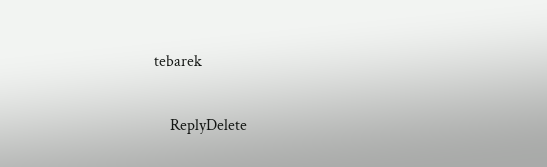tebarek

    ReplyDelete